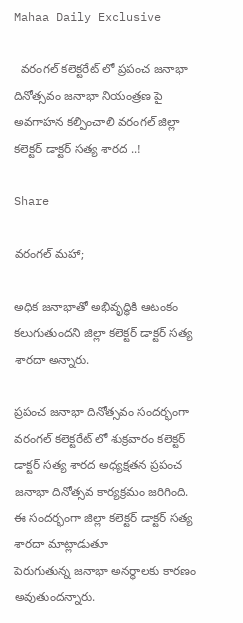Mahaa Daily Exclusive

  వరంగల్ కలెక్టరేట్ లో ప్రపంచ జనాభా దినోత్సవం జనాభా నియంత్రణ పై అవగాహన కల్పించాలి వరంగల్ జిల్లా కలెక్టర్ డాక్టర్ సత్య శారద ..!

Share

వరంగల్ మహా;

అధిక జనాభాతో అభివృద్ధికి ఆటంకం కలుగుతుందని జిల్లా కలెక్టర్ డాక్టర్ సత్య శారదా అన్నారు.

ప్రపంచ జనాభా దినోత్సవం సందర్భంగా వరంగల్ కలెక్టరేట్ లో శుక్రవారం కలెక్టర్ డాక్టర్ సత్య శారద అధ్యక్షతన ప్రపంచ జనాభా దినోత్సవ కార్యక్రమం జరిగింది.
ఈ సందర్భంగా జిల్లా కలెక్టర్ డాక్టర్ సత్య శారదా మాట్లాడుతూ
పెరుగుతున్న జనాభా అనర్థాలకు కారణం అవుతుందన్నారు.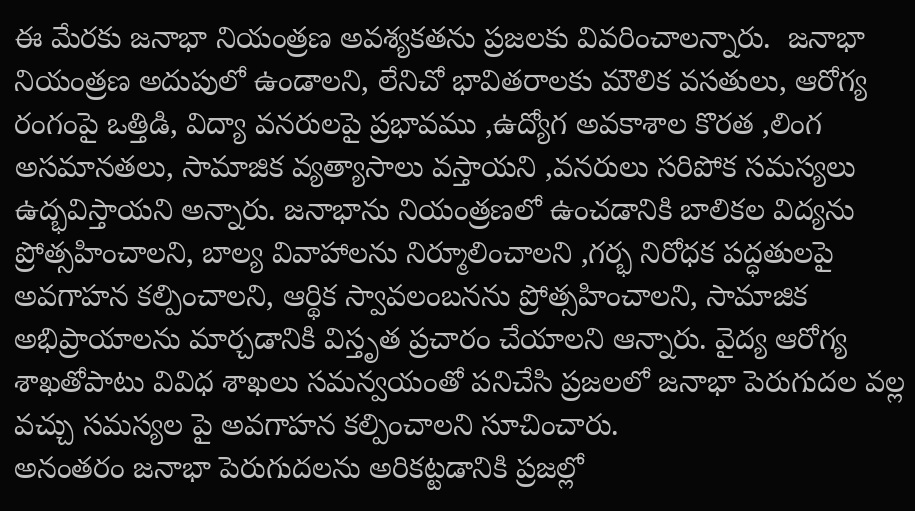ఈ మేరకు జనాభా నియంత్రణ అవశ్యకతను ప్రజలకు వివరించాలన్నారు.  జనాభా నియంత్రణ అదుపులో ఉండాలని, లేనిచో భావితరాలకు మౌలిక వసతులు, ఆరోగ్య రంగంపై ఒత్తిడి, విద్యా వనరులపై ప్రభావము ,ఉద్యోగ అవకాశాల కొరత ,లింగ అసమానతలు, సామాజిక వ్యత్యాసాలు వస్తాయని ,వనరులు సరిపోక సమస్యలు ఉద్భవిస్తాయని అన్నారు. జనాభాను నియంత్రణలో ఉంచడానికి బాలికల విద్యను ప్రోత్సహించాలని, బాల్య వివాహాలను నిర్మూలించాలని ,గర్భ నిరోధక పద్ధతులపై అవగాహన కల్పించాలని, ఆర్థిక స్వావలంబనను ప్రోత్సహించాలని, సామాజిక అభిప్రాయాలను మార్చడానికి విస్తృత ప్రచారం చేయాలని ఆన్నారు. వైద్య ఆరోగ్య శాఖతోపాటు వివిధ శాఖలు సమన్వయంతో పనిచేసి ప్రజలలో జనాభా పెరుగుదల వల్ల వచ్చు సమస్యల పై అవగాహన కల్పించాలని సూచించారు.
అనంతరం జనాభా పెరుగుదలను అరికట్టడానికి ప్రజల్లో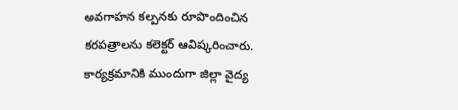అవగాహన కల్పనకు రూపొందించిన కరపత్రాలను కలెక్టర్ ఆవిష్కరించారు.
కార్యక్రమానికి ముందుగా జిల్లా వైద్య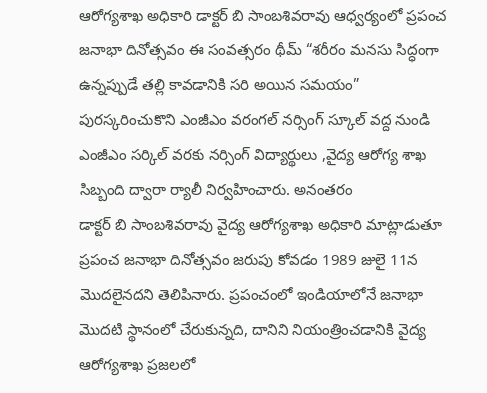ఆరోగ్యశాఖ అధికారి డాక్టర్ బి సాంబశివరావు ఆధ్వర్యంలో ప్రపంచ జనాభా దినోత్సవం ఈ సంవత్సరం థీమ్ “శరీరం మనసు సిద్ధంగా ఉన్నప్పుడే తల్లి కావడానికి సరి అయిన సమయం” పురస్కరించుకొని ఎంజీఎం వరంగల్ నర్సింగ్ స్కూల్ వద్ద నుండి ఎంజీఎం సర్కిల్ వరకు నర్సింగ్ విద్యార్థులు ,వైద్య ఆరోగ్య శాఖ సిబ్బంది ద్వారా ర్యాలీ నిర్వహించారు. అనంతరం
డాక్టర్ బి సాంబశివరావు వైద్య ఆరోగ్యశాఖ అధికారి మాట్లాడుతూ ప్రపంచ జనాభా దినోత్సవం జరుపు కోవడం 1989 జులై 11న మొదలైనదని తెలిపినారు. ప్రపంచంలో ఇండియాలోనే జనాభా మొదటి స్థానంలో చేరుకున్నది, దానిని నియంత్రించడానికి వైద్య ఆరోగ్యశాఖ ప్రజలలో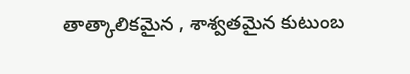తాత్కాలికమైన , శాశ్వతమైన కుటుంబ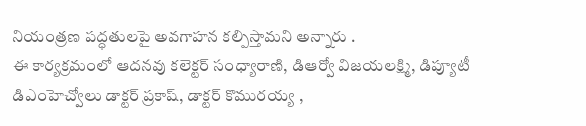నియంత్రణ పద్ధతులపై అవగాహన కల్పిస్తామని అన్నారు .
ఈ కార్యక్రమంలో ఆదనవు కలెక్టర్ సంధ్యారాణి, డిఆర్వో విజయలక్ష్మి, డిప్యూటీ డిఎంహెచ్వోలు డాక్టర్ ప్రకాష్, డాక్టర్ కొమురయ్య ,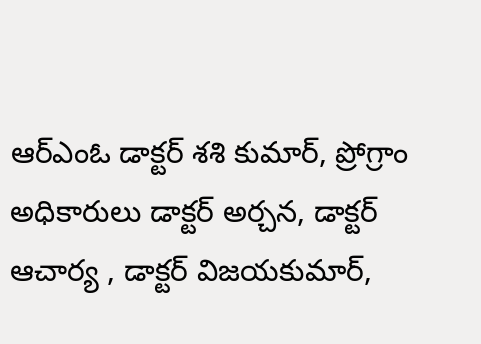ఆర్ఎంఓ డాక్టర్ శశి కుమార్, ప్రోగ్రాం అధికారులు డాక్టర్ అర్చన, డాక్టర్ ఆచార్య , డాక్టర్ విజయకుమార్,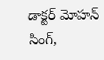డాక్టర్ మోహన్ సింగ్,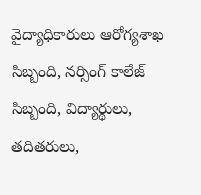వైద్యాధికారులు ఆరోగ్యశాఖ సిబ్బంది, నర్సింగ్ కాలేజ్ సిబ్బంది, విద్యార్థులు, తదితరులు,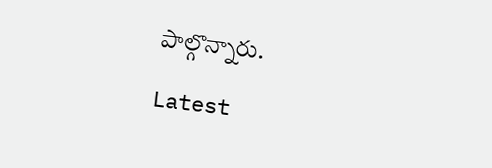పాల్గొన్నారు.

Latest